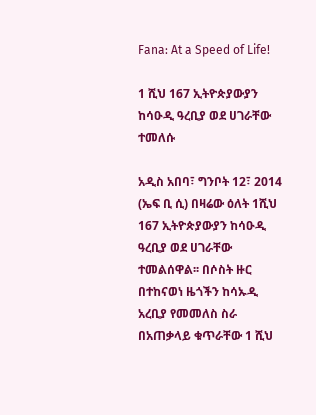Fana: At a Speed of Life!

1 ሺህ 167 ኢትዮጵያውያን ከሳዑዲ ዓረቢያ ወደ ሀገራቸው ተመለሱ

አዲስ አበባ፣ ግንቦት 12፣ 2014 (ኤፍ ቢ ሲ) በዛሬው ዕለት 1ሺህ 167 ኢትዮጵያውያን ከሳዑዲ ዓረቢያ ወደ ሀገራቸው ተመልሰዋል፡፡ በሶስት ዙር በተከናወነ ዜጎችን ከሳኡዲ አረቢያ የመመለስ ስራ በአጠቃላይ ቁጥራቸው 1 ሺህ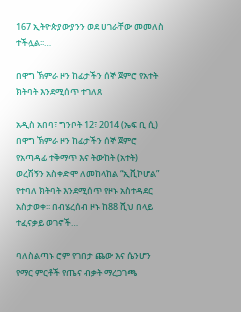167 ኢትዮጵያውያንን ወደ ሀገራቸው መመለስ ተችሏል፡፡…

በዋግ ኽምራ ዞን ከፊታችን ሰኞ ጀምሮ የአተት ክትባት እንደሚሰጥ ተገለጸ

አዲስ አበባ፣ ግንቦት 12፣ 2014 (ኤፍ ቢ ሲ) በዋግ ኽምራ ዞን ከፊታችን ሰኞ ጀምሮ የአጣዳፊ ተቅማጥ እና ትውከት (አተት) ወረሽኝን አስቀድሞ ለመከላከል “ኢቪኮሆል” የተባለ ክትባት እንደሚሰጥ የዞኑ አስተዳደር አስታወቀ፡፡ በብሄረሰብ ዞኑ ከ88 ሺህ በላይ ተፈናቃይ ወገኖች…

ባለስልጣኑ ሮም የገበታ ጨው እና ሴንሆን የማር ምርቶች የጤና ብቃት ማረጋገጫ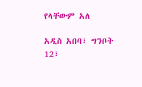የላቸውም አለ

አዲስ አበባ፣ ግንቦት 12፣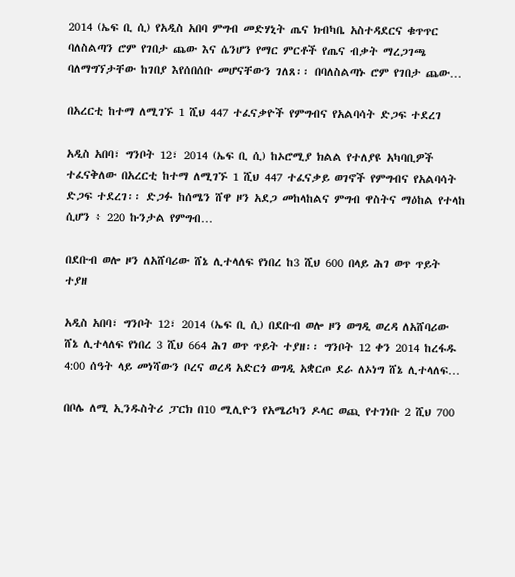2014 (ኤፍ ቢ ሲ) የአዲስ አበባ ምግብ መድሃኒት ጤና ክብካቤ አስተዳደርና ቁጥጥር ባለስልጣን ሮም የገበታ ጨው እና ሴንሆን የማር ምርቶች የጤና ብቃት ማረጋገጫ ባለማግኘታቸው ከገበያ እየሰበሰቡ መሆናቸውን ገለጸ፡፡ በባለስልጣኑ ሮም የገበታ ጨው…

በአረርቲ ከተማ ለሚገኙ 1 ሺህ 447 ተፈናቃዮች የምግብና የአልባሳት ድጋፍ ተደረገ

አዲስ አበባ፣ ግንቦት 12፣ 2014 (ኤፍ ቢ ሲ) ከኦሮሚያ ክልል የተለያዩ አካባቢዎች ተፈናቅለው በአረርቲ ከተማ ለሚገኙ 1 ሺህ 447 ተፈናቃይ ወገኖች የምግብና የአልባሳት ድጋፍ ተደረገ፡፡ ድጋፉ ከሰሜን ሸዋ ዞን አደጋ መከላከልና ምግብ ዋስትና ማዕከል የተላከ ሲሆን ፥ 220 ኩንታል የምግብ…

በደቡብ ወሎ ዞን ለአሸባሪው ሸኔ ሊተላለፍ የነበረ ከ3 ሺህ 600 በላይ ሕገ ወጥ ጥይት ተያዘ

አዲስ አበባ፣ ግንቦት 12፣ 2014 (ኤፍ ቢ ሲ) በደቡብ ወሎ ዞን ወግዲ ወረዳ ለአሸባሪው ሸኔ ሊተላለፍ የነበረ 3 ሺህ 664 ሕገ ወጥ ጥይት ተያዘ፡፡ ግንቦት 12 ቀን 2014 ከረፋዱ 4:00 ሰዓት ላይ መነሻውን ቦረና ወረዳ አድርጎ ወግዲ አቋርጦ ደራ ለኦነግ ሸኔ ሊተላለፍ…

በቦሌ ለሚ ኢንዱስትሪ ፓርክ በ10 ሚሊዮን የአሜሪካን ዶላር ወጪ የተገነቡ 2 ሺህ 700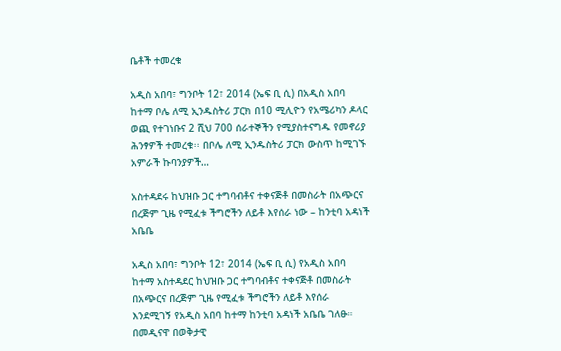ቤቶች ተመረቁ

አዲስ አበባ፣ ግንቦት 12፣ 2014 (ኤፍ ቢ ሲ) በአዲስ አበባ ከተማ ቦሌ ለሚ ኢንዱስትሪ ፓርክ በ10 ሚሊዮን የአሜሪካን ዶላር ወጪ የተገነቡና 2 ሺህ 700 ሰራተኞችን የሚያስተናግዱ የመኖሪያ ሕንፃዎች ተመረቁ፡፡ በቦሌ ለሚ ኢንዱስትሪ ፓርክ ውስጥ ከሚገኙ አምራች ኩባንያዎች…

አስተዳደሩ ከህዝቡ ጋር ተግባብቶና ተቀናጅቶ በመስራት በአጭርና በረጅም ጊዜ የሚፈቱ ችግሮችን ለይቶ እየሰራ ነው – ከንቲባ አዳነች አቤቤ

አዲስ አበባ፣ ግንቦት 12፣ 2014 (ኤፍ ቢ ሲ) የአዲስ አበባ ከተማ አስተዳደር ከህዝቡ ጋር ተግባብቶና ተቀናጅቶ በመስራት በአጭርና በረጅም ጊዜ የሚፈቱ ችግሮችን ለይቶ እየሰራ እንደሚገኝ የአዲስ አበባ ከተማ ከንቲባ አዳነች አቤቤ ገለፁ። በመዲናዋ በወቅታዊ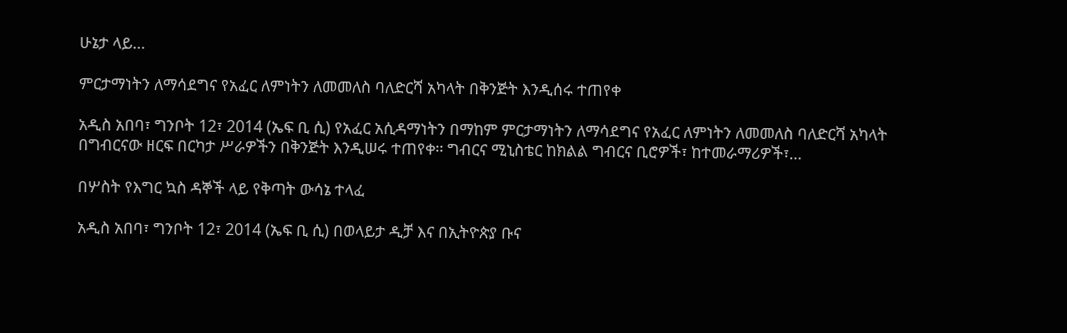ሁኔታ ላይ…

ምርታማነትን ለማሳደግና የአፈር ለምነትን ለመመለስ ባለድርሻ አካላት በቅንጅት እንዲሰሩ ተጠየቀ

አዲስ አበባ፣ ግንቦት 12፣ 2014 (ኤፍ ቢ ሲ) የአፈር አሲዳማነትን በማከም ምርታማነትን ለማሳደግና የአፈር ለምነትን ለመመለስ ባለድርሻ አካላት በግብርናው ዘርፍ በርካታ ሥራዎችን በቅንጅት እንዲሠሩ ተጠየቀ፡፡ ግብርና ሚኒስቴር ከክልል ግብርና ቢሮዎች፣ ከተመራማሪዎች፣…

በሦስት የእግር ኳስ ዳኞች ላይ የቅጣት ውሳኔ ተላፈ

አዲስ አበባ፣ ግንቦት 12፣ 2014 (ኤፍ ቢ ሲ) በወላይታ ዲቻ እና በኢትዮጵያ ቡና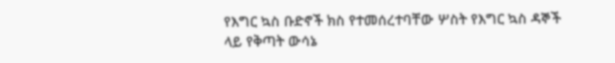የእግር ኳስ ቡድኖች ክስ የተመሰረተባቸው ሦስት የእግር ኳስ ዳኞች ላይ የቅጣት ውሳኔ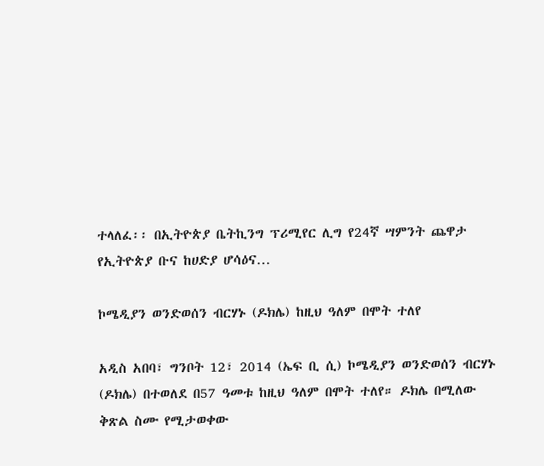ተላለፈ፡፡ በኢትዮጵያ ቤትኪንግ ፕሪሚየር ሊግ የ24ኛ ሣምንት ጨዋታ የኢትዮጵያ ቡና ከሀድያ ሆሳዕና…

ኮሜዲያን ወንድወሰን ብርሃኑ (ዶክሌ) ከዚህ ዓለም በሞት ተለየ

አዲስ አበባ፣ ግንቦት 12፣ 2014 (ኤፍ ቢ ሲ) ኮሜዲያን ወንድወሰን ብርሃኑ (ዶክሌ) በተወለደ በ57 ዓመቱ ከዚህ ዓለም በሞት ተለየ። ዶክሌ በሚለው ቅጽል ስሙ የሚታወቀው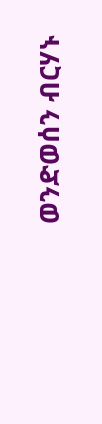ወንድወሰን ብርሃኑ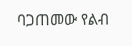ባጋጠመው የልብ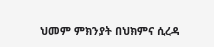ህመም ምክንያት በህክምና ሲረዳ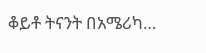ቆይቶ ትናንት በአሜሪካ…